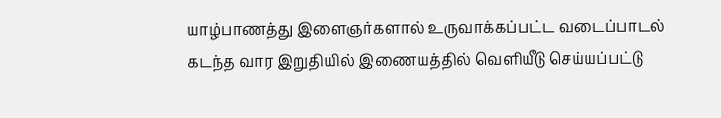யாழ்பாணத்து இளைஞர்களால் உருவாக்கப்பட்ட வடைப்பாடல் கடந்த வார இறுதியில் இணையத்தில் வெளியீடு செய்யப்பட்டு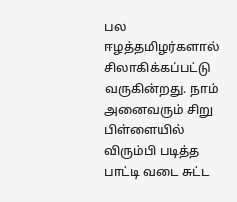பல ஈழத்தமிழர்களால் சிலாகிக்கப்பட்டு வருகின்றது. நாம் அனைவரும் சிறு பிள்ளையில் விரும்பி படித்த பாட்டி வடை சுட்ட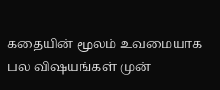கதையின் மூலம் உவமையாக பல விஷயங்கள் முன்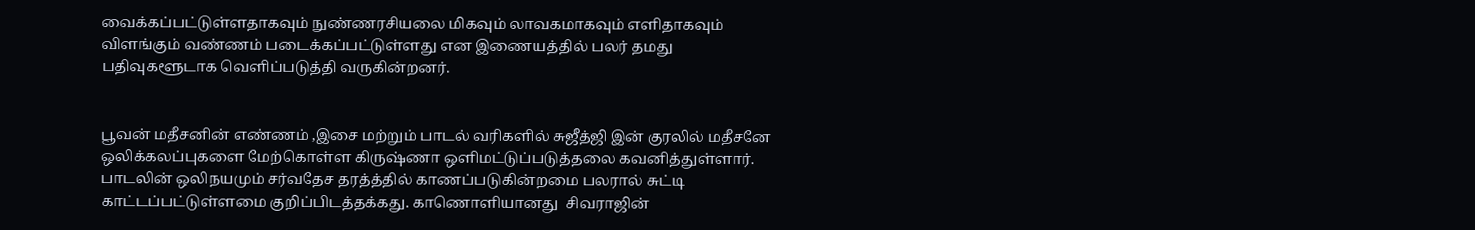வைக்கப்பட்டுள்ளதாகவும் நுண்ணரசியலை மிகவும் லாவகமாகவும் எளிதாகவும் விளங்கும் வண்ணம் படைக்கப்பட்டுள்ளது என இணையத்தில் பலர் தமது பதிவுகளூடாக வெளிப்படுத்தி வருகின்றனர்.


பூவன் மதீசனின் எண்ணம் ,இசை மற்றும் பாடல் வரிகளில் சுஜீத்ஜி இன் குரலில் மதீசனே ஒலிக்கலப்புகளை மேற்கொள்ள கிருஷ்ணா ஒளிமட்டுப்படுத்தலை கவனித்துள்ளார். பாடலின் ஒலிநயமும் சர்வதேச தரத்த்தில் காணப்படுகின்றமை பலரால் சுட்டி காட்டப்பட்டுள்ளமை குறிப்பிடத்தக்கது. காணொளியானது  சிவராஜின்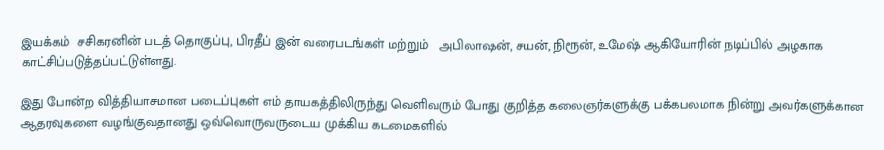இயக்கம்  சசிகரனின் படத் தொகுப்பு, பிரதீப் இன் வரைபடங்கள் மற்றும்   அபிலாஷன், சயன், நிரூன், உமேஷ் ஆகியோரின் நடிப்பில் அழகாக காட்சிப்படுத்தப்பட்டுள்ளது.

இது போன்ற வித்தியாசமான படைப்புகள் எம் தாயகத்திலிருந்து வெளிவரும் போது குறித்த கலைஞர்களுக்கு பக்கபலமாக நின்று அவர்களுக்கான ஆதரவுகளை வழங்குவதானது ஒவ்வொருவருடைய முக்கிய கடமைகளில்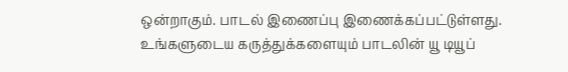ஒன்றாகும். பாடல் இணைப்பு இணைக்கப்பட்டுள்ளது. உங்களுடைய கருத்துக்களையும் பாடலின் யூ டியூப்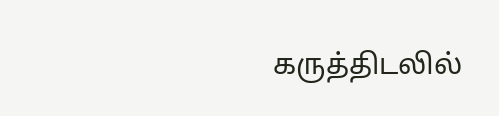கருத்திடலில்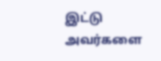இட்டு அவர்களை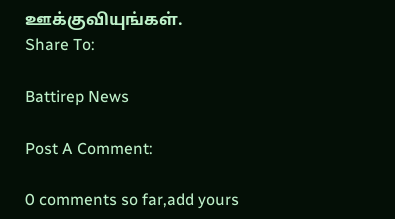ஊக்குவியுங்கள்.
Share To:

Battirep News

Post A Comment:

0 comments so far,add yours